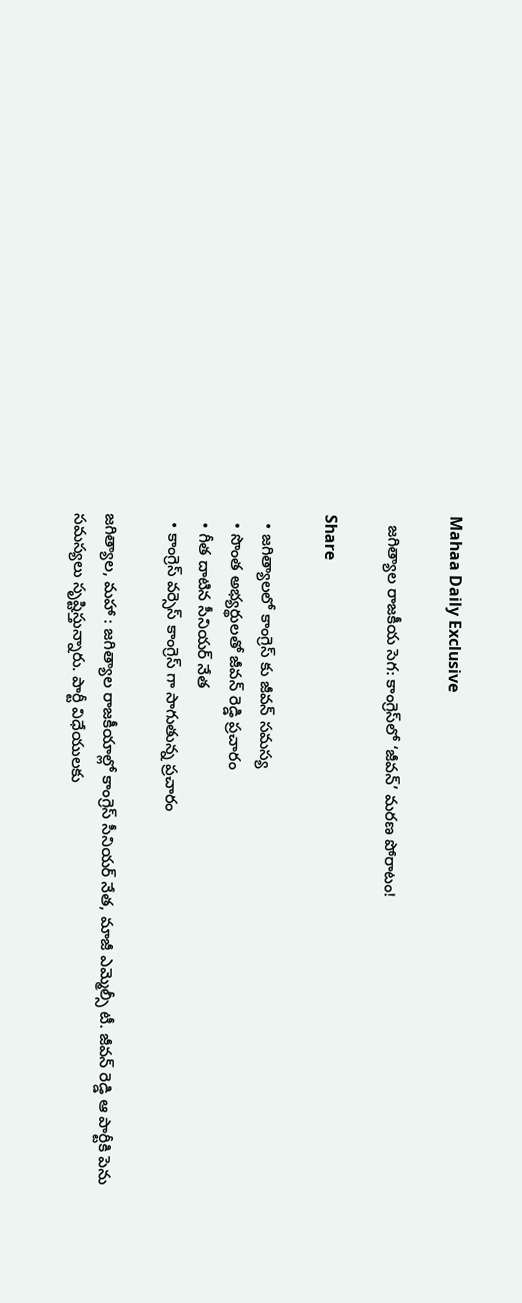Mahaa Daily Exclusive

  జగిత్యాల రాజకీయ సెగ: కాంగ్రెస్‌లో ‘జీవన్’ మరణ పోరాటం!

Share

  • జగిత్యాలలో కాంగ్రెస్ కు జీవన్ సమస్య
  • సొంత అభ్యర్థులతో జీవన్ రెడ్డి ప్రచారం
  • గీత దాటిన సీనియర్ నేత
  • కాంగ్రెస్ వర్సెస్ కాంగ్రెస్ గా సాగుతున్న ప్రచారం

జగిత్యాల, మహా : జగిత్యాల రాజకీయాల్లో కాంగ్రెస్ సీనియర్ నేత, మాజీ ఎమ్మెల్సీ టీ. జీవన్ రెడ్డి ఆ పార్టీకి పెను సమస్యలు సృష్టిస్తున్నారు. పార్టీ విధేయులకు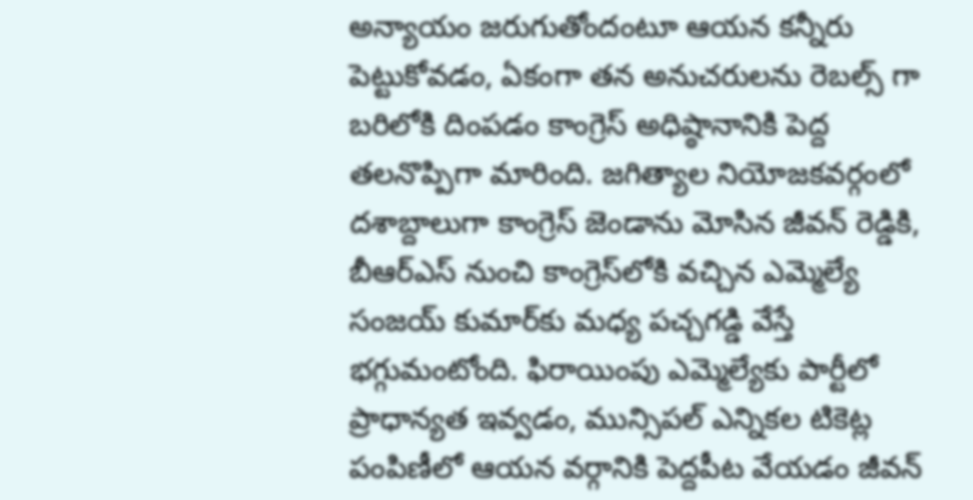అన్యాయం జరుగుతోందంటూ ఆయన కన్నీరు పెట్టుకోవడం, ఏకంగా తన అనుచరులను రెబల్స్ గా బరిలోకి దింపడం కాంగ్రెస్ అధిష్ఠానానికి పెద్ద తలనొప్పిగా మారింది. జగిత్యాల నియోజకవర్గంలో దశాబ్దాలుగా కాంగ్రెస్ జెండాను మోసిన జీవన్ రెడ్డికి, బీఆర్ఎస్ నుంచి కాంగ్రెస్‌లోకి వచ్చిన ఎమ్మెల్యే సంజయ్ కుమార్‌కు మధ్య పచ్చగడ్డి వేస్తే భగ్గుమంటోంది. ఫిరాయింపు ఎమ్మెల్యేకు పార్టీలో ప్రాధాన్యత ఇవ్వడం, మున్సిపల్ ఎన్నికల టికెట్ల పంపిణీలో ఆయన వర్గానికి పెద్దపీట వేయడం జీవన్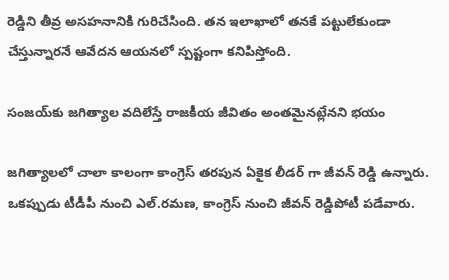రెడ్డిని తీవ్ర అసహనానికి గురిచేసింది. తన ఇలాఖాలో తనకే పట్టులేకుండా చేస్తున్నారనే ఆవేదన ఆయనలో స్పష్టంగా కనిపిస్తోంది.

సంజయ్‌కు జగిత్యాల వదిలేస్తే రాజకీయ జీవితం అంతమైనట్లేనని భయం

జగిత్యాలలో చాలా కాలంగా కాంగ్రెస్ తరపున ఏకైక లీడర్ గా జీవన్ రెడ్డి ఉన్నారు. ఒకప్పుడు టీడీపీ నుంచి ఎల్.రమణ, కాంగ్రెస్ నుంచి జీవన్ రెడ్డిపోటీ పడేవారు.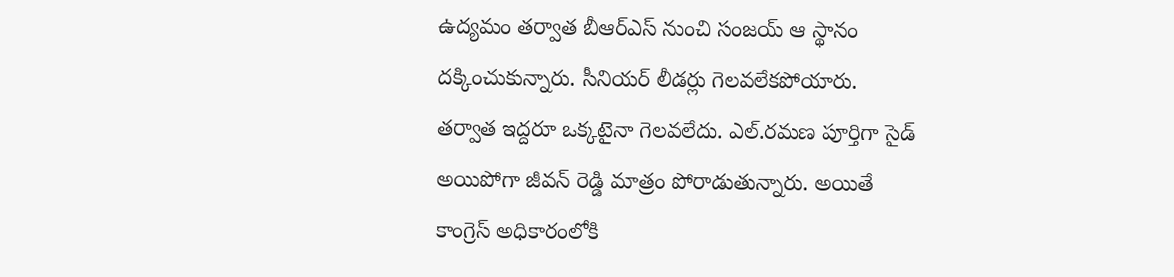ఉద్యమం తర్వాత బీఆర్ఎస్ నుంచి సంజయ్ ఆ స్థానం దక్కించుకున్నారు. సీనియర్ లీడర్లు గెలవలేకపోయారు. తర్వాత ఇద్దరూ ఒక్కటైనా గెలవలేదు. ఎల్.రమణ పూర్తిగా సైడ్ అయిపోగా జీవన్ రెడ్డి మాత్రం పోరాడుతున్నారు. అయితే కాంగ్రెస్ అధికారంలోకి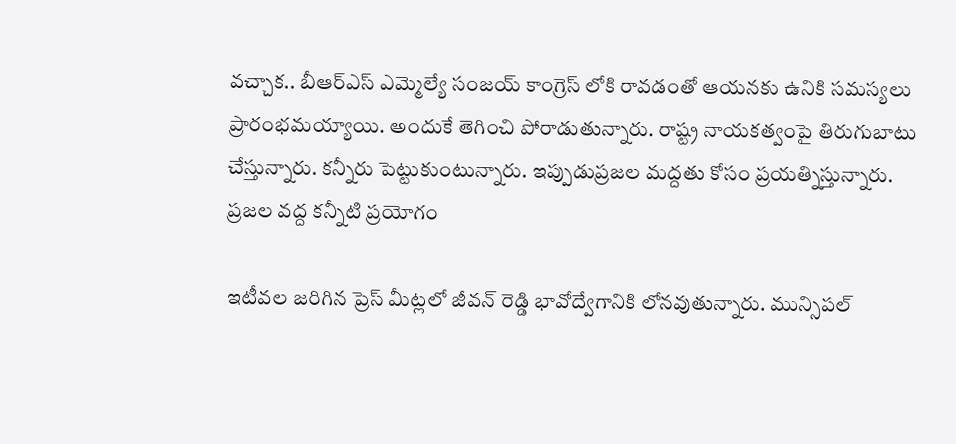వచ్చాక.. బీఆర్ఎస్ ఎమ్మెల్యే సంజయ్ కాంగ్రెస్ లోకి రావడంతో ఆయనకు ఉనికి సమస్యలు ప్రారంభమయ్యాయి. అందుకే తెగించి పోరాడుతున్నారు. రాష్ట్ర నాయకత్వంపై తిరుగుబాటు చేస్తున్నారు. కన్నీరు పెట్టుకుంటున్నారు. ఇప్పుడుప్రజల మద్దతు కోసం ప్రయత్నిస్తున్నారు.
ప్రజల వద్ద కన్నీటి ప్రయోగం

ఇటీవల జరిగిన ప్రెస్ మీట్లలో జీవన్ రెడ్డి భావోద్వేగానికి లోనవుతున్నారు. మున్సిపల్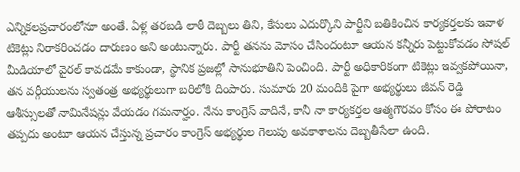ఎన్నికలప్రచారంలోనూ అంతే. ఏళ్ల తరబడి లాఠీ దెబ్బలు తిని, కేసులు ఎదుర్కొని పార్టీని బతికించిన కార్యకర్తలకు ఇవాళ టికెట్లు నిరాకరించడం దారుణం అని అంటున్నారు. పార్టీ తనను మోసం చేసిందంటూ ఆయన కన్నీరు పెట్టుకోవడం సోషల్ మీడియాలో వైరల్ కావడమే కాకుండా, స్థానిక ప్రజల్లో సానుభూతిని పెంచింది. పార్టీ అధికారికంగా టికెట్లు ఇవ్వకపోయినా, తన వర్గీయులను స్వతంత్ర అభ్యర్థులుగా బరిలోకి దింపారు. సుమారు 20 మందికి పైగా అభ్యర్థులు జీవన్ రెడ్డి ఆశీస్సులతో నామినేషన్లు వేయడం గమనార్హం. నేను కాంగ్రెస్ వాదినే, కానీ నా కార్యకర్తల ఆత్మగౌరవం కోసం ఈ పోరాటం తప్పదు అంటూ ఆయన చేస్తున్న ప్రచారం కాంగ్రెస్ అభ్యర్థుల గెలుపు అవకాశాలను దెబ్బతీసేలా ఉంది.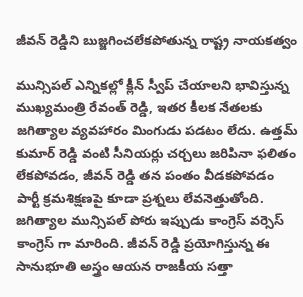జీవన్ రెడ్డిని బుజ్జగించలేకపోతున్న రాష్ట్ర నాయకత్వం

మున్సిపల్ ఎన్నికల్లో క్లీన్ స్వీప్ చేయాలని భావిస్తున్న ముఖ్యమంత్రి రేవంత్ రెడ్డి, ఇతర కీలక నేతలకు జగిత్యాల వ్యవహారం మింగుడు పడటం లేదు. ఉత్తమ్ కుమార్ రెడ్డి వంటి సీనియర్లు చర్చలు జరిపినా ఫలితం లేకపోవడం, జీవన్ రెడ్డి తన పంతం వీడకపోవడం పార్టీ క్రమశిక్షణపై కూడా ప్రశ్నలు లేవనెత్తుతోంది. జగిత్యాల మున్సిపల్ పోరు ఇప్పుడు కాంగ్రెస్ వర్సెస్ కాంగ్రెస్ గా మారింది. జీవన్ రెడ్డి ప్రయోగిస్తున్న ఈ సానుభూతి అస్త్రం ఆయన రాజకీయ సత్తా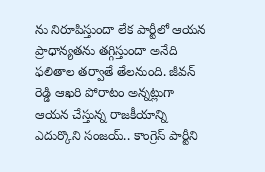ను నిరూపిస్తుందా లేక పార్టీలో ఆయన ప్రాధాన్యతను తగ్గిస్తుందా అనేది ఫలితాల తర్వాతే తేలనుంది. జీవన్ రెడ్డి ఆఖరి పోరాటం అన్నట్లుగా ఆయన చేస్తున్న రాజకీయాన్ని ఎదుర్కొని సంజయ్.. కాంగ్రెస్ పార్టీని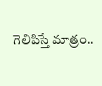గెలిపిస్తే మాత్రం..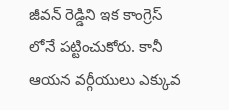జీవన్ రెడ్డిని ఇక కాంగ్రెస్ లోనే పట్టించుకోరు. కానీ ఆయన వర్గీయులు ఎక్కువ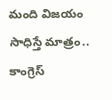మంది విజయం సాధిస్తే మాత్రం.. కాంగ్రెస్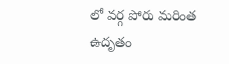లో వర్గ పోరు మరింత ఉదృతం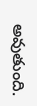అవుతుంది.